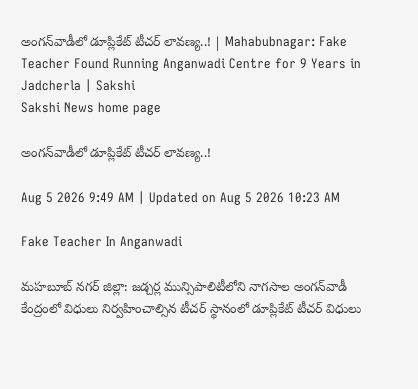అంగన్‌వాడీలో డూప్లికేట్‌ టీచర్‌ లావణ్య..! | Mahabubnagar: Fake Teacher Found Running Anganwadi Centre for 9 Years in Jadcherla | Sakshi
Sakshi News home page

అంగన్‌వాడీలో డూప్లికేట్‌ టీచర్‌ లావణ్య..!

Aug 5 2026 9:49 AM | Updated on Aug 5 2026 10:23 AM

Fake Teacher In Anganwadi

మహబూబ్ నగర్ జిల్లా: జడ్చర్ల మున్సిపాలిటీలోని నాగసాల అంగన్‌వాడీ కేంద్రంలో విధులు నిర్వహించాల్సిన టీచర్‌ స్థానంలో డూప్లికేట్‌ టీచర్‌ విధులు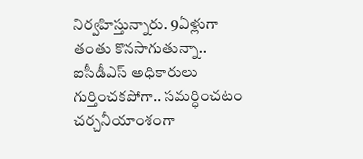నిర్వహిస్తున్నారు. 9ఏళ్లుగా తంతు కొనసాగుతున్నా.. ఐసీడీఎస్‌ అధికారులు గుర్తించకపోగా.. సమర్ధించటం చర్చనీయాంశంగా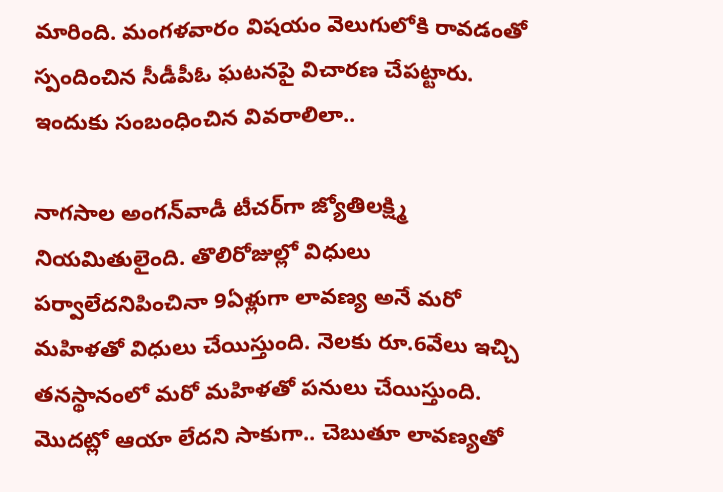మారింది. మంగళవారం విషయం వెలుగులోకి రావడంతో స్పందించిన సీడీపీఓ ఘటనపై విచారణ చేపట్టారు. ఇందుకు సంబంధించిన వివరాలిలా..

నాగసాల అంగన్‌వాడీ టీచర్‌గా జ్యోతిలక్ష్మి నియమితులైంది. తొలిరోజుల్లో విధులు పర్వాలేదనిపించినా 9ఏళ్లుగా లావణ్య అనే మరో మహిళతో విధులు చేయిస్తుంది. నెలకు రూ.6వేలు ఇచ్చి తనస్థానంలో మరో మహిళతో పనులు చేయిస్తుంది. మొదట్లో ఆయా లేదని సాకుగా.. చెబుతూ లావణ్యతో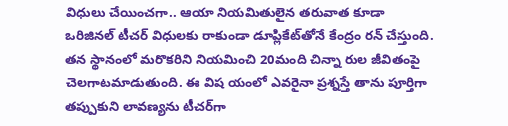విధులు చేయించగా.. ఆయా నియమితులైన తరువాత కూడా ఒరిజినల్‌ టీచర్‌ విధులకు రాకుండా డూప్లికేట్‌తోనే కేంద్రం రన్‌ చేస్తుంది. తన స్థానంలో మరొకరిని నియమించి 20మంది చిన్నా రుల జీవితంపై చెలగాటమాడుతుంది. ఈ విష యంలో ఎవరైనా ప్రశ్నస్తే తాను పూర్తిగా తప్పుకుని లావణ్యను టీచర్‌గా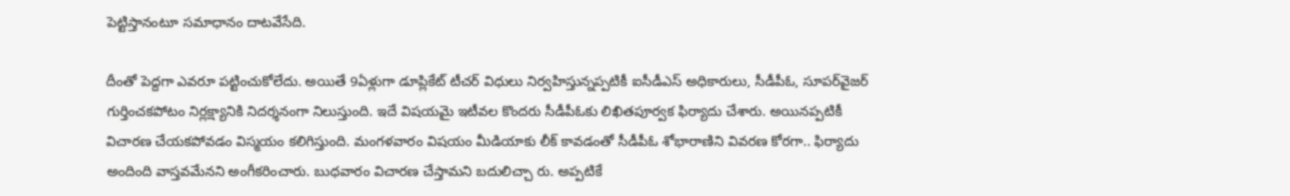పెట్టిస్తానంటూ సమాధానం దాటవేసేది.

దీంతో పెద్దగా ఎవరూ పట్టించుకోలేదు. అయితే 9ఏళ్లుగా డూప్లికేట్‌ టీచర్‌ విధులు నిర్వహిస్తున్నప్పటికీ ఐసీడీఎస్‌ అధికారులు, సీడీపీఓ, సూపర్‌వైజర్‌ గుర్తించకపోటం నిర్లక్ష్యానికి నిదర్శనంగా నిలుస్తుంది. ఇదే విషయమై ఇటీవల కొందరు సీడీపీఓకు లిఖితపూర్వక ఫిర్యాదు చేశారు. అయినప్పటికీ విచారణ చేయకపోవడం విస్మయం కలిగిస్తుంది. మంగళవారం విషయం మీడియాకు లీక్‌ కావడంతో సీడీపీఓ శోభారాణిని వివరణ కోరగా.. ఫిర్యాదు అందింది వాస్తవమేనని అంగీకరించారు. బుధవారం విచారణ చేస్తామని బదులిచ్చా రు. అప్పటికే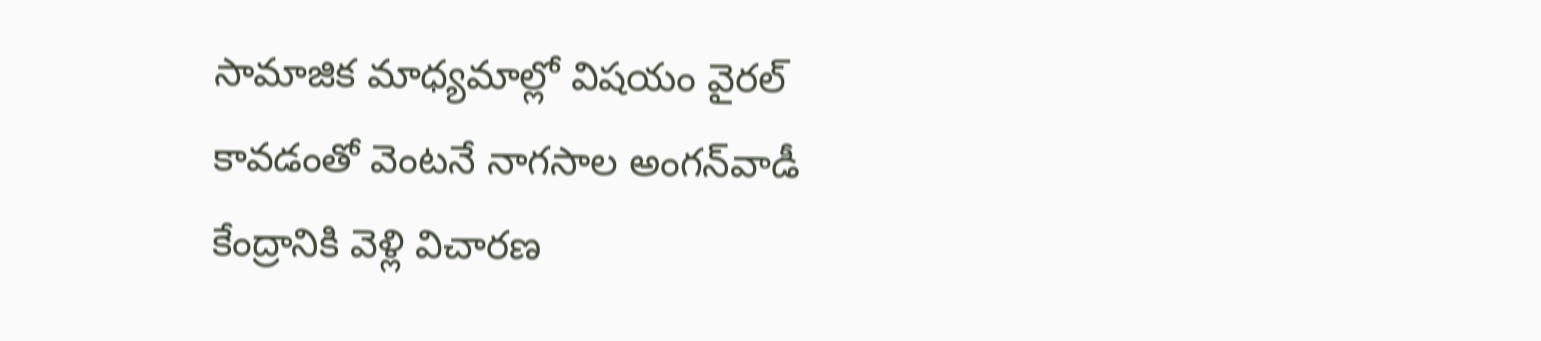సామాజిక మాధ్యమాల్లో విషయం వైరల్‌ కావడంతో వెంటనే నాగసాల అంగన్‌వాడీ కేంద్రానికి వెళ్లి విచారణ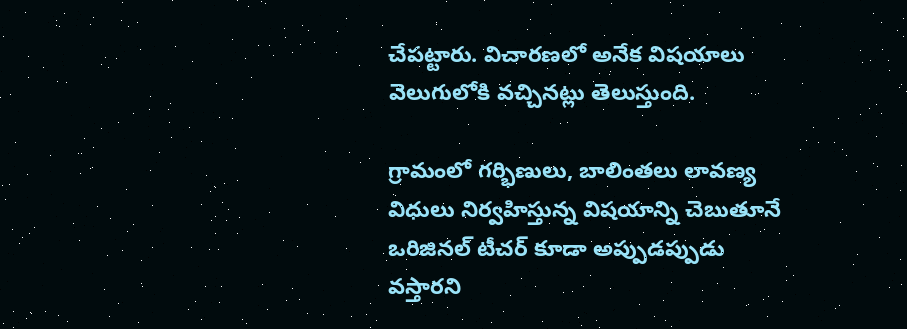చేపట్టారు. విచారణలో అనేక విషయాలు వెలుగులోకి వచ్చినట్లు తెలుస్తుంది.

గ్రామంలో గర్భిణులు, బాలింతలు లావణ్య విధులు నిర్వహిస్తున్న విషయాన్ని చెబుతూనే ఒరిజినల్‌ టీచర్‌ కూడా అప్పుడప్పుడు వస్తారని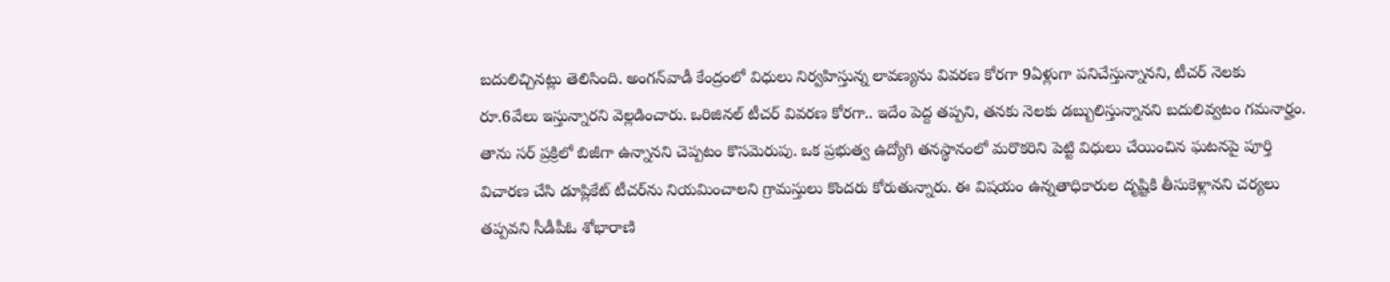బదులిచ్చినట్లు తెలిసింది. అంగన్‌వాడీ కేంద్రంలో విధులు నిర్వహిస్తున్న లావణ్యను వివరణ కోరగా 9ఏళ్లుగా పనిచేస్తున్నానని, టీచర్‌ నెలకు రూ.6వేలు ఇస్తున్నారని వెల్లడించారు. ఒరిజినల్‌ టీచర్‌ వివరణ కోరగా.. ఇదేం పెద్ద తప్పని, తనకు నెలకు డబ్బులిస్తున్నానని బదులివ్వటం గమనార్హం. తాను సర్‌ ప్రక్రిలో బిజీగా ఉన్నానని చెప్పటం కొసమెరుపు. ఒక ప్రభుత్వ ఉద్యోగి తనస్థానంలో మరొకరిని పెట్టి విధులు చేయించిన ఘటనపై పూర్తి విచారణ చేసి డూప్లికేట్‌ టీచర్‌ను నియమించాలని గ్రామస్తులు కొందరు కోరుతున్నారు. ఈ విషయం ఉన్నతాధికారుల దృష్టికి తీసుకెళ్లానని చర్యలు తప్పవని సీడీపీఓ శోభారాణి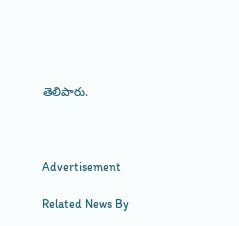తెలిపారు.



Advertisement

Related News By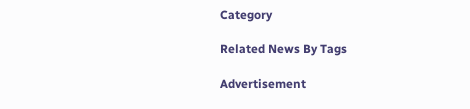Category

Related News By Tags

Advertisement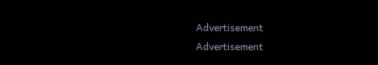Advertisement
Advertisement